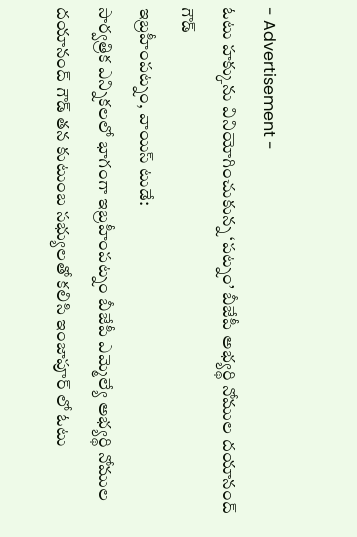- Advertisement -
ఓటు హక్కును వినియోగించుకున్న ‘పట్నం’ బీజేపీ అభ్యర్థి నోముల దయానంద్ గౌడ్
ఇబ్రహీంపట్నం, వాయిస్ టుడే:
సార్వత్రిక ఎన్నికలలో భాగంగా ఇబ్రహీంపట్నం బీజేపీ ఎమ్మెల్యే అభ్యర్థి నోముల దయానంద్ గౌడ్ తన కుటుంబ సభ్యులతో కలిసి ఇంజాపూర్ లో ఓటు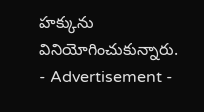హక్కును వినియోగించుకున్నారు.
- Advertisement -